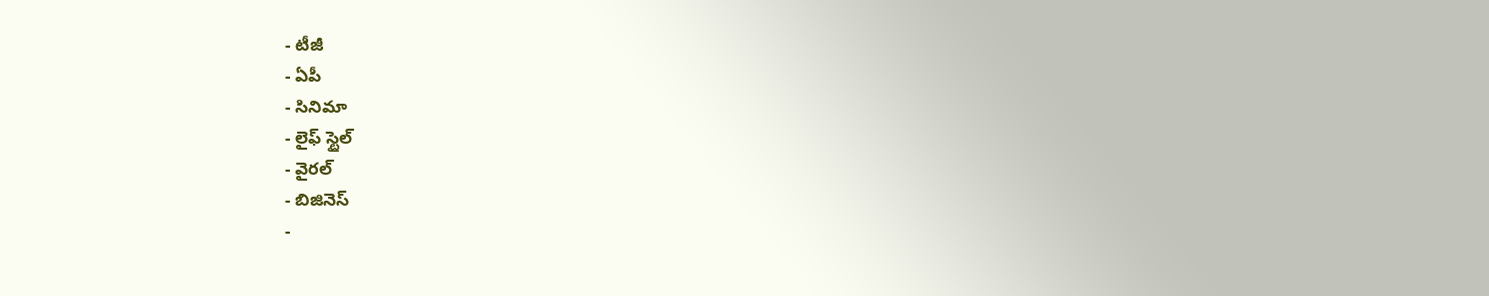- టీజీ
- ఏపీ
- సినిమా
- లైఫ్ స్టైల్
- వైరల్
- బిజినెస్
-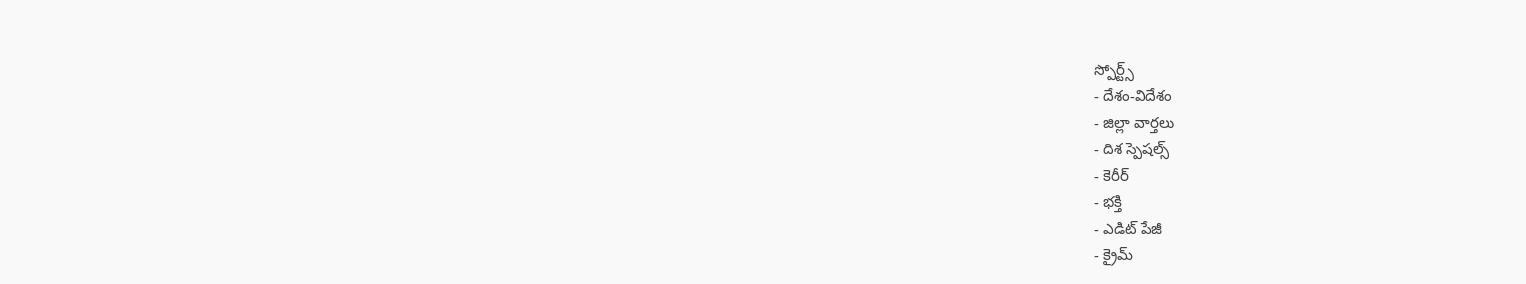స్పోర్ట్స్
- దేశం-విదేశం
- జిల్లా వార్తలు
- దిశ స్పెషల్స్
- కెరీర్
- భక్తి
- ఎడిట్ పేజీ
- క్రైమ్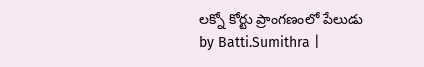లక్నో కోర్టు ప్రాంగణంలో పేలుడు
by Batti.Sumithra |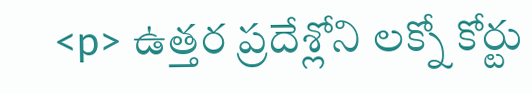<p> ఉత్తర ప్రదేశ్లోని లక్నో కోర్టు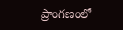ప్రాంగణంలో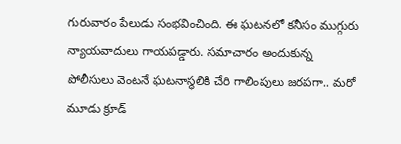గురువారం పేలుడు సంభవించింది. ఈ ఘటనలో కనీసం ముగ్గురు న్యాయవాదులు గాయపడ్డారు. సమాచారం అందుకున్న పోలీసులు వెంటనే ఘటనాస్థలికి చేరి గాలింపులు జరపగా.. మరో మూడు క్రూడ్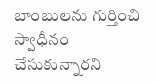బాంబులను గుర్తించి స్వాధీనం చేసుకున్నారని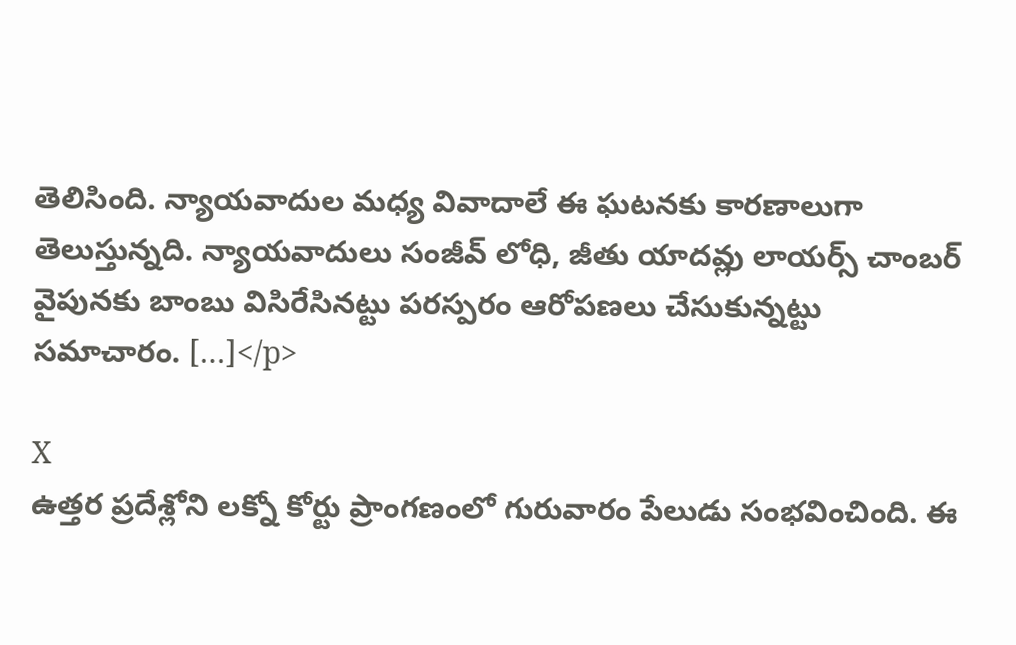తెలిసింది. న్యాయవాదుల మధ్య వివాదాలే ఈ ఘటనకు కారణాలుగా తెలుస్తున్నది. న్యాయవాదులు సంజీవ్ లోధి, జీతు యాదవ్లు లాయర్స్ చాంబర్ వైపునకు బాంబు విసిరేసినట్టు పరస్పరం ఆరోపణలు చేసుకున్నట్టు సమాచారం. […]</p>

X
ఉత్తర ప్రదేశ్లోని లక్నో కోర్టు ప్రాంగణంలో గురువారం పేలుడు సంభవించింది. ఈ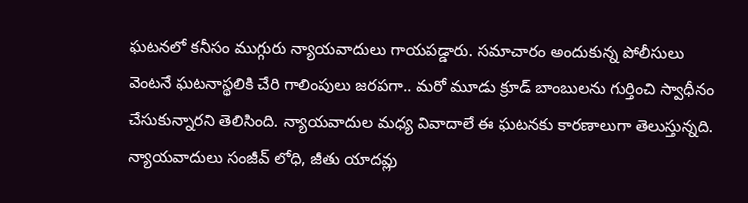ఘటనలో కనీసం ముగ్గురు న్యాయవాదులు గాయపడ్డారు. సమాచారం అందుకున్న పోలీసులు వెంటనే ఘటనాస్థలికి చేరి గాలింపులు జరపగా.. మరో మూడు క్రూడ్ బాంబులను గుర్తించి స్వాధీనం చేసుకున్నారని తెలిసింది. న్యాయవాదుల మధ్య వివాదాలే ఈ ఘటనకు కారణాలుగా తెలుస్తున్నది. న్యాయవాదులు సంజీవ్ లోధి, జీతు యాదవ్లు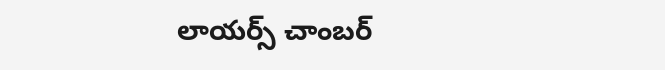లాయర్స్ చాంబర్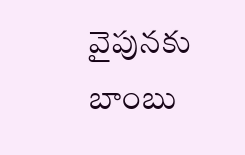వైపునకు బాంబు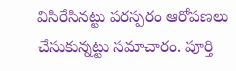విసిరేసినట్టు పరస్పరం ఆరోపణలు చేసుకున్నట్టు సమాచారం. పూర్తి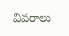వివరాలు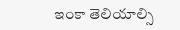ఇంకా తెలియాల్సి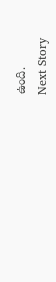ఉంది.
Next Story